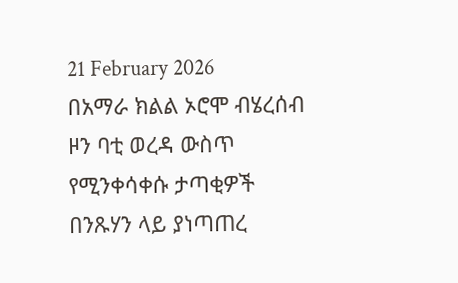21 February 2026
በአማራ ክልል ኦሮሞ ብሄረሰብ ዞን ባቲ ወረዳ ውስጥ የሚንቀሳቀሱ ታጣቂዎች በንጹሃን ላይ ያነጣጠረ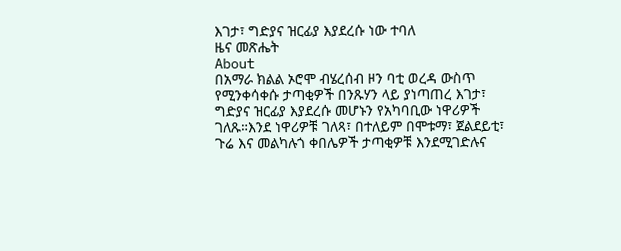እገታ፣ ግድያና ዝርፊያ እያደረሱ ነው ተባለ
ዜና መጽሔት
About
በአማራ ክልል ኦሮሞ ብሄረሰብ ዞን ባቲ ወረዳ ውስጥ የሚንቀሳቀሱ ታጣቂዎች በንጹሃን ላይ ያነጣጠረ እገታ፣ ግድያና ዝርፊያ እያደረሱ መሆኑን የአካባቢው ነዋሪዎች ገለጹ።እንደ ነዋሪዎቹ ገለጻ፣ በተለይም በሞቱማ፣ ጀልደይቲ፣ ጉሬ እና መልካሉጎ ቀበሌዎች ታጣቂዎቹ እንደሚገድሉና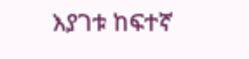እያገቱ ከፍተኛ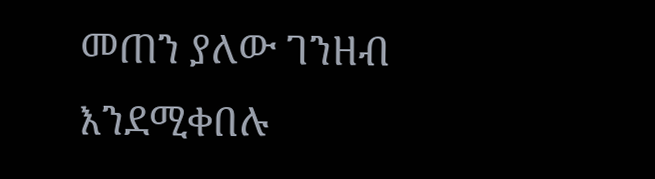መጠን ያለው ገንዘብ እንደሚቀበሉ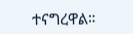ተናግረዋል።